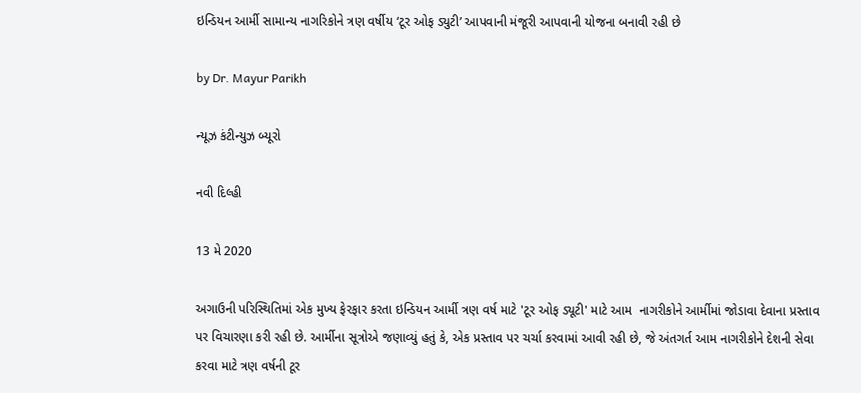ઇન્ડિયન આર્મી સામાન્ય નાગરિકોને ત્રણ વર્ષીય ‘ટૂર ઓફ ડ્યુટી’ આપવાની મંજૂરી આપવાની યોજના બનાવી રહી છે

by Dr. Mayur Parikh

ન્યૂઝ કંટીન્યુઝ બ્યૂરો

નવી દિલ્હી

13 મે 2020

અગાઉની પરિસ્થિતિમાં એક મુખ્ય ફેરફાર કરતા ઇન્ડિયન આર્મી ત્રણ વર્ષ માટે 'ટૂર ઓફ ડ્યૂટી' માટે આમ  નાગરીકોને આર્મીમાં જોડાવા દેવાના પ્રસ્તાવ પર વિચારણા કરી રહી છે. આર્મીના સૂત્રોએ જણાવ્યું હતું કે, એક પ્રસ્તાવ પર ચર્ચા કરવામાં આવી રહી છે, જે અંતગર્ત આમ નાગરીકોને દેશની સેવા કરવા માટે ત્રણ વર્ષની ટૂર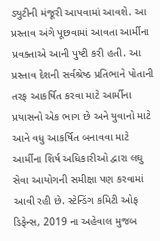ડ્યુટીની મંજૂરી આપવામાં આવશે. આ પ્રસ્તાવ અંગે પૂછવામાં આવતા આર્મીના પ્રવક્તાએ આની પુષ્ટી કરી હતી. આ પ્રસ્તાવ દેશની સર્વશ્રેષ્ઠ પ્રતિભાને પોતાની તરફ આકર્ષિત કરવા માટે આર્મીના પ્રયાસનો એક ભાગ છે અને યુવાનો માટે આને વધુ આકર્ષિત બનાવવા માટે આર્મીના શિર્ષ અધિકારીઓ દ્વારા લઘુ સેવા આયોગની સમીક્ષા પણ કરવામાં આવી રહી છે. સ્ટેન્ડિંગ કમિટી ઓફ ડિફેન્સ, 2019 ના અહેવાલ મુજબ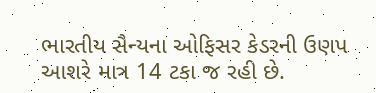ભારતીય સૈન્યના ઓફિસર કેડરની ઉણપ આશરે માત્ર 14 ટકા જ રહી છે.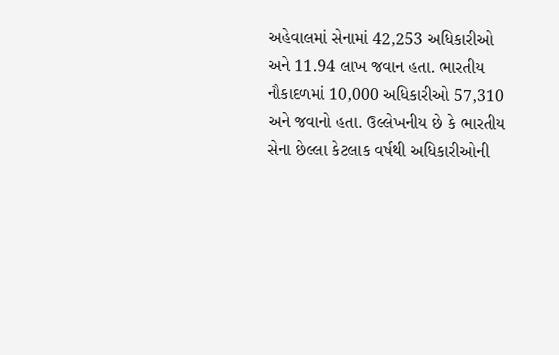અહેવાલમાં સેનામાં 42,253 અધિકારીઓ અને 11.94 લાખ જવાન હતા. ભારતીય નૌકાદળમાં 10,000 અધિકારીઓ 57,310 અને જવાનો હતા. ઉલ્લેખનીય છે કે ભારતીય સેના છેલ્લા કેટલાક વર્ષથી અધિકારીઓની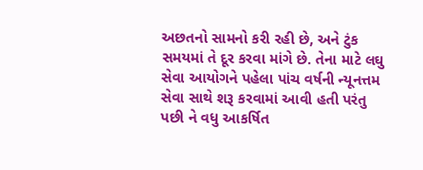અછતનો સામનો કરી રહી છે, અને ટુંક સમયમાં તે દૂર કરવા માંગે છે. તેના માટે લઘુ સેવા આયોગને પહેલા પાંચ વર્ષની ન્યૂનત્તમ સેવા સાથે શરૂ કરવામાં આવી હતી પરંતુ પછી ને વધુ આકર્ષિત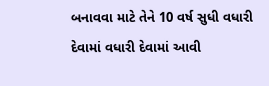બનાવવા માટે તેને 10 વર્ષ સુધી વધારી દેવામાં વધારી દેવામાં આવી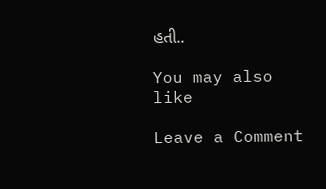હતી..

You may also like

Leave a Comment